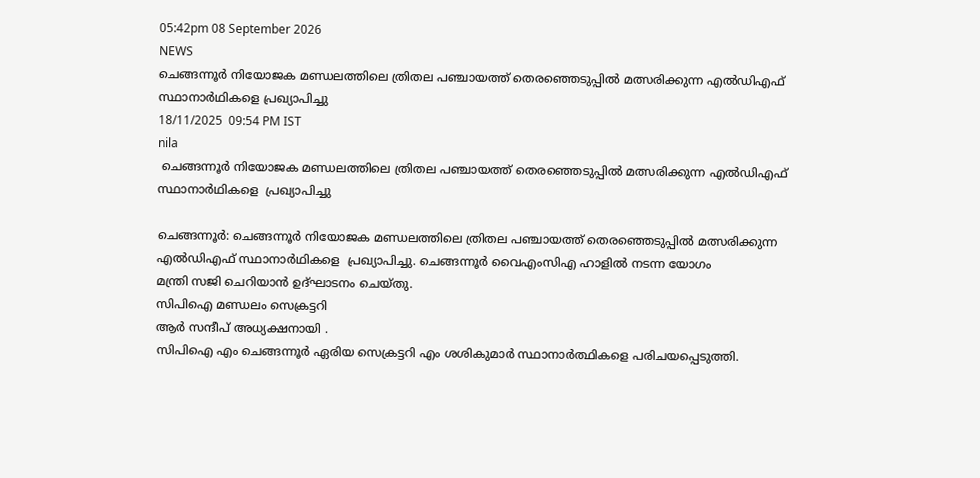05:42pm 08 September 2026
NEWS
ചെങ്ങന്നൂർ നിയോജക മണ്ഡലത്തിലെ ത്രിതല പഞ്ചായത്ത് തെരഞ്ഞെടുപ്പിൽ മത്സരിക്കുന്ന എൽഡിഎഫ് സ്ഥാനാർഥികളെ പ്രഖ്യാപിച്ചു
18/11/2025  09:54 PM IST
nila
 ചെങ്ങന്നൂർ നിയോജക മണ്ഡലത്തിലെ ത്രിതല പഞ്ചായത്ത് തെരഞ്ഞെടുപ്പിൽ മത്സരിക്കുന്ന എൽഡിഎഫ് സ്ഥാനാർഥികളെ  പ്രഖ്യാപിച്ചു

ചെങ്ങന്നൂർ: ചെങ്ങന്നൂർ നിയോജക മണ്ഡലത്തിലെ ത്രിതല പഞ്ചായത്ത് തെരഞ്ഞെടുപ്പിൽ മത്സരിക്കുന്ന എൽഡിഎഫ് സ്ഥാനാർഥികളെ  പ്രഖ്യാപിച്ചു. ചെങ്ങന്നൂർ വൈഎംസിഎ ഹാളിൽ നടന്ന യോഗം
മന്ത്രി സജി ചെറിയാൻ ഉദ്ഘാടനം ചെയ്തു.
സിപിഐ മണ്ഡലം സെക്രട്ടറി
ആർ സന്ദീപ് അധ്യക്ഷനായി .
സിപിഐ എം ചെങ്ങന്നൂർ ഏരിയ സെക്രട്ടറി എം ശശികുമാർ സ്ഥാനാർത്ഥികളെ പരിചയപ്പെടുത്തി.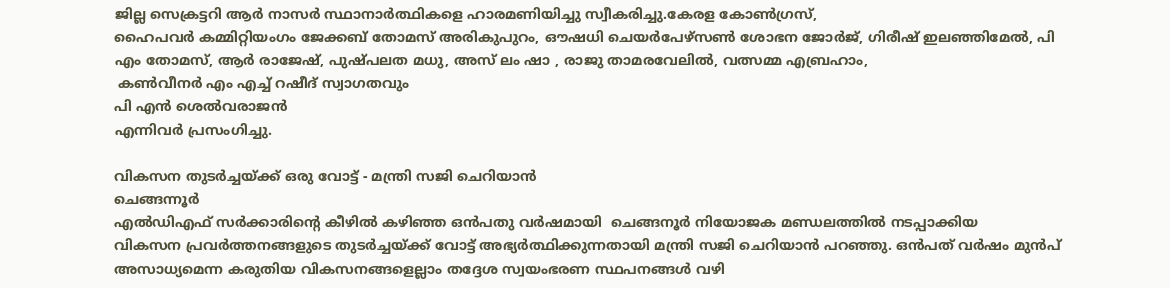ജില്ല സെക്രട്ടറി ആർ നാസർ സ്ഥാനാർത്ഥികളെ ഹാരമണിയിച്ചു സ്വീകരിച്ചു.കേരള കോൺഗ്രസ്,
ഹൈപവർ കമ്മിറ്റിയംഗം ജേക്കബ് തോമസ് അരികുപുറം, ഔഷധി ചെയർപേഴ്സൺ ശോഭന ജോർജ്, ഗിരീഷ് ഇലഞ്ഞിമേൽ, പി എം തോമസ്, ആർ രാജേഷ്, പുഷ്പലത മധു, അസ് ലം ഷാ , രാജു താമരവേലിൽ, വത്സമ്മ എബ്രഹാം,
 കൺവീനർ എം എച്ച് റഷീദ് സ്വാഗതവും
പി എൻ ശെൽവരാജൻ
എന്നിവർ പ്രസംഗിച്ചു.

വികസന തുടർച്ചയ്ക്ക് ഒരു വോട്ട് - മന്ത്രി സജി ചെറിയാൻ
ചെങ്ങന്നൂർ
എൽഡിഎഫ് സർക്കാരിൻ്റെ കീഴിൽ കഴിഞ്ഞ ഒൻപതു വർഷമായി  ചെങ്ങനൂർ നിയോജക മണ്ഡലത്തിൽ നടപ്പാക്കിയ
വികസന പ്രവർത്തനങ്ങളുടെ തുടർച്ചയ്ക്ക് വോട്ട് അഭ്യർത്ഥിക്കുന്നതായി മന്ത്രി സജി ചെറിയാൻ പറഞ്ഞു. ഒൻപത് വർഷം മുൻപ്  അസാധ്യമെന്ന കരുതിയ വികസനങ്ങളെല്ലാം തദ്ദേശ സ്വയംഭരണ സ്ഥപനങ്ങൾ വഴി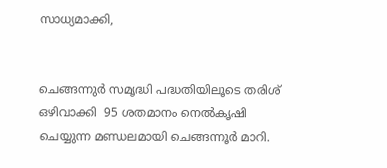സാധ്യമാക്കി,


ചെങ്ങന്നുർ സമൃദ്ധി പദ്ധതിയിലൂടെ തരിശ് ഒഴിവാക്കി  95 ശതമാനം നെൽകൃഷി ചെയ്യുന്ന മണ്ഡലമായി ചെങ്ങന്നൂർ മാറി.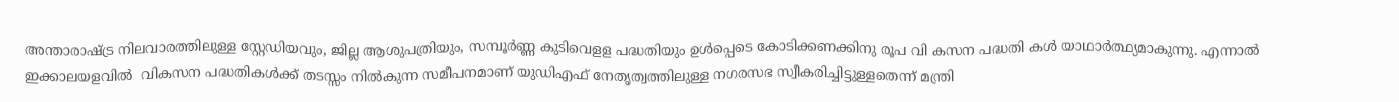അന്താരാഷ്ട്ര നിലവാരത്തിലുള്ള സ്റ്റേഡിയവും, ജില്ല ആശുപത്രിയും, സമ്പൂർണ്ണ കുടിവെളള പദ്ധതിയും ഉൾപ്പെടെ കോടിക്കണക്കിനു രൂപ വി കസന പദ്ധതി കൾ യാഥാർത്ഥ്യമാകുന്നു. എന്നാൽ ഇക്കാലയളവിൽ  വികസന പദ്ധതികൾക്ക് തടസ്സം നിൽകുന്ന സമീപനമാണ് യുഡിഎഫ് നേതൃത്വത്തിലുള്ള നഗരസഭ സ്വീകരിച്ചിട്ടുള്ളതെന്ന് മന്ത്രി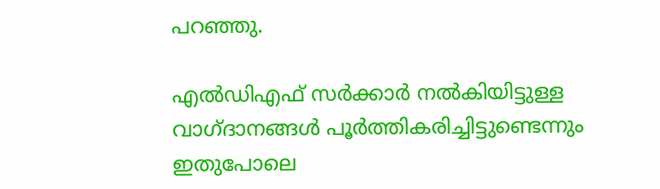പറഞ്ഞു.

എൽഡിഎഫ് സർക്കാർ നൽകിയിട്ടുള്ള വാഗ്ദാനങ്ങൾ പൂർത്തികരിച്ചിട്ടുണ്ടെന്നും
ഇതുപോലെ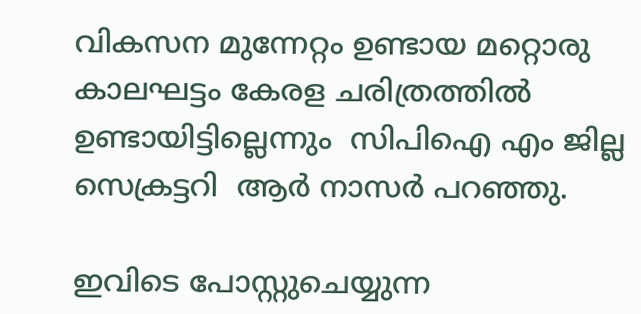വികസന മുന്നേറ്റം ഉണ്ടായ മറ്റൊരു കാലഘട്ടം കേരള ചരിത്രത്തിൽ ഉണ്ടായിട്ടില്ലെന്നും  സിപിഐ എം ജില്ല സെക്രട്ടറി  ആർ നാസർ പറഞ്ഞു.

ഇവിടെ പോസ്റ്റുചെയ്യുന്ന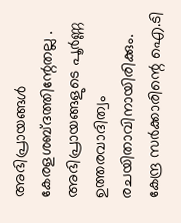അഭിപ്രായങ്ങള്‍ കേരളശബ്‌ദത്തിന്റേതല്ല . അഭിപ്രായങ്ങളുടെ പൂര്‍ണ്ണ ഉത്തരവാദിത്വം രചയിതാവിനായിരിക്കും. കേന്ദ്ര സർക്കാരിന്റെ ഐ.ടി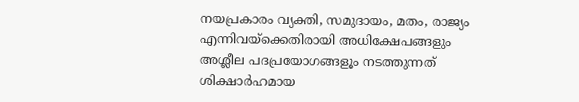നയപ്രകാരം വ്യക്തി, സമുദായം, മതം, രാജ്യം എന്നിവയ്ക്കെതിരായി അധിക്ഷേപങ്ങളും അശ്ലീല പദപ്രയോഗങ്ങളൂം നടത്തുന്നത് ശിക്ഷാര്‍ഹമായ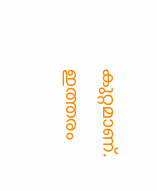കുറ്റമാണ്. ഇത്തരം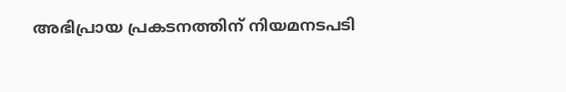അഭിപ്രായ പ്രകടനത്തിന് നിയമനടപടി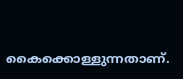കൈക്കൊള്ളുന്നതാണ്.